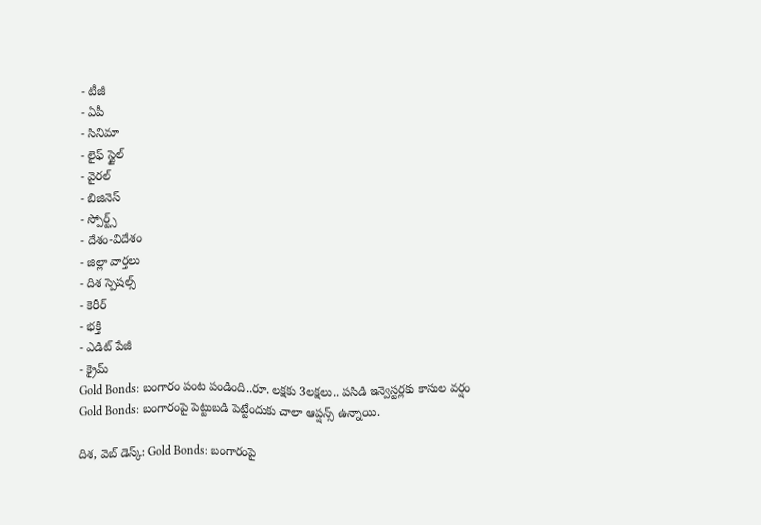- టీజీ
- ఏపీ
- సినిమా
- లైఫ్ స్టైల్
- వైరల్
- బిజినెస్
- స్పోర్ట్స్
- దేశం-విదేశం
- జిల్లా వార్తలు
- దిశ స్పెషల్స్
- కెరీర్
- భక్తి
- ఎడిట్ పేజీ
- క్రైమ్
Gold Bonds: బంగారం పంట పండింది..రూ. లక్షకు 3లక్షలు.. పసిడి ఇన్వెస్టర్లకు కాసుల వర్షం
Gold Bonds: బంగారంపై పెట్టుబడి పెట్టేందుకు చాలా ఆప్షన్స్ ఉన్నాయి.

దిశ, వెబ్ డెస్క్: Gold Bonds: బంగారంపై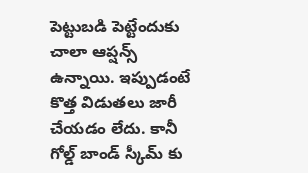పెట్టుబడి పెట్టేందుకు చాలా ఆప్షన్స్ ఉన్నాయి. ఇప్పుడంటే కొత్త విడుతలు జారీ చేయడం లేదు. కానీ గోల్డ్ బాండ్ స్కీమ్ కు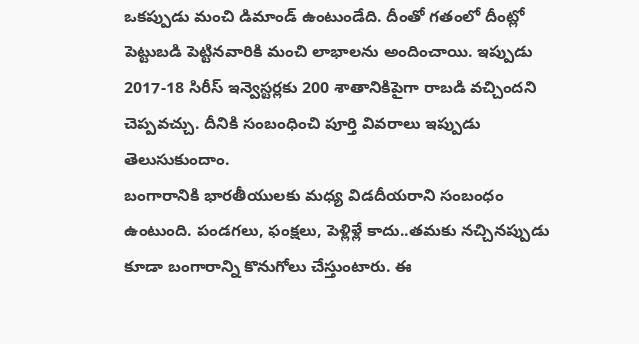ఒకప్పుడు మంచి డిమాండ్ ఉంటుండేది. దీంతో గతంలో దీంట్లో పెట్టుబడి పెట్టినవారికి మంచి లాభాలను అందించాయి. ఇప్పుడు 2017-18 సిరీస్ ఇన్వెస్టర్లకు 200 శాతానికిపైగా రాబడి వచ్చిందని చెప్పవచ్చు. దీనికి సంబంధించి పూర్తి వివరాలు ఇప్పుడు తెలుసుకుందాం.
బంగారానికి భారతీయులకు మధ్య విడదీయరాని సంబంధం ఉంటుంది. పండగలు, ఫంక్షలు, పెళ్లిళ్లే కాదు..తమకు నచ్చినప్పుడు కూడా బంగారాన్ని కొనుగోలు చేస్తుంటారు. ఈ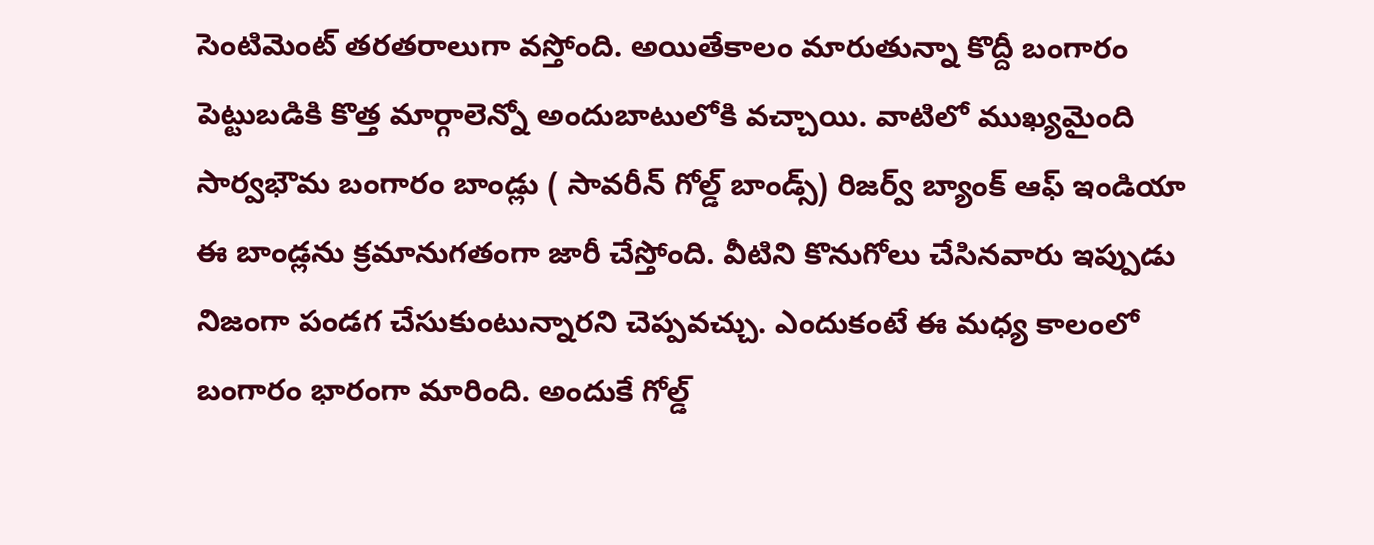సెంటిమెంట్ తరతరాలుగా వస్తోంది. అయితేకాలం మారుతున్నా కొద్దీ బంగారం పెట్టుబడికి కొత్త మార్గాలెన్నో అందుబాటులోకి వచ్చాయి. వాటిలో ముఖ్యమైంది సార్వభౌమ బంగారం బాండ్లు ( సావరీన్ గోల్డ్ బాండ్స్) రిజర్వ్ బ్యాంక్ ఆఫ్ ఇండియా ఈ బాండ్లను క్రమానుగతంగా జారీ చేస్తోంది. వీటిని కొనుగోలు చేసినవారు ఇప్పుడు నిజంగా పండగ చేసుకుంటున్నారని చెప్పవచ్చు. ఎందుకంటే ఈ మధ్య కాలంలో బంగారం భారంగా మారింది. అందుకే గోల్డ్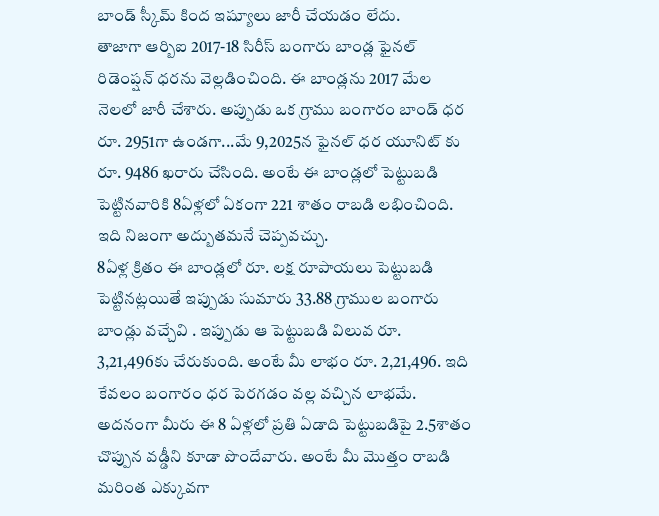బాండ్ స్కీమ్ కింద ఇష్యూలు జారీ చేయడం లేదు.
తాజాగా ఆర్బిఐ 2017-18 సిరీస్ బంగారు బాండ్ల ఫైనల్ రిడెంప్షన్ ధరను వెల్లడించింది. ఈ బాండ్లను 2017 మేల నెలలో జారీ చేశారు. అప్పుడు ఒక గ్రాము బంగారం బాండ్ ధర రూ. 2951గా ఉండగా...మే 9,2025న ఫైనల్ ధర యూనిట్ కు రూ. 9486 ఖరారు చేసింది. అంటే ఈ బాండ్లలో పెట్టుబడి పెట్టినవారికి 8ఏళ్లలో ఏకంగా 221 శాతం రాబడి లభించింది. ఇది నిజంగా అద్బుతమనే చెప్పవచ్చు.
8ఏళ్ల క్రితం ఈ బాండ్లలో రూ. లక్ష రూపాయలు పెట్టుబడి పెట్టినట్లయితే ఇప్పుడు సుమారు 33.88 గ్రాముల బంగారు బాండ్లు వచ్చేవి . ఇప్పుడు ఆ పెట్టుబడి విలువ రూ. 3,21,496కు చేరుకుంది. అంటే మీ లాభం రూ. 2,21,496. ఇది కేవలం బంగారం ధర పెరగడం వల్ల వచ్చిన లాభమే. అదనంగా మీరు ఈ 8 ఏళ్లలో ప్రతి ఏడాది పెట్టుబడిపై 2.5శాతం చొప్పున వడ్డీని కూడా పొందేవారు. అంటే మీ మొత్తం రాబడి మరింత ఎక్కువగా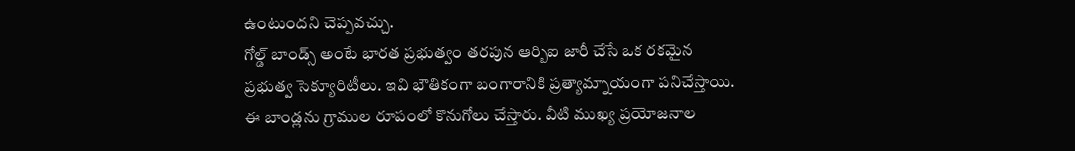ఉంటుందని చెప్పవచ్చు.
గోల్డ్ బాండ్స్ అంటే భారత ప్రభుత్వం తరపున ఆర్బిఐ జారీ చేసే ఒక రకమైన ప్రభుత్వ సెక్యూరిటీలు. ఇవి భౌతికంగా బంగారానికి ప్రత్యామ్నాయంగా పనిచేస్తాయి. ఈ బాండ్లను గ్రాముల రూపంలో కొనుగోలు చేస్తారు. వీటి ముఖ్య ప్రయోజనాల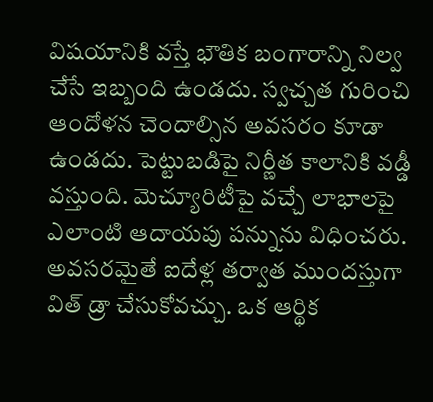విషయానికి వస్తే భౌతిక బంగారాన్ని నిల్వ చేసే ఇబ్బంది ఉండదు. స్వచ్చత గురించి ఆందోళన చెందాల్సిన అవసరం కూడా ఉండదు. పెట్టుబడిపై నిర్ణీత కాలానికి వడ్డీ వస్తుంది. మెచ్యూరిటీపై వచ్చే లాభాలపై ఎలాంటి ఆదాయపు పన్నును విధించరు. అవసరమైతే ఐదేళ్ల తర్వాత ముందస్తుగా విత్ డ్రా చేసుకోవచ్చు. ఒక ఆర్థిక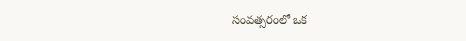సంవత్సరంలో ఒక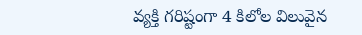వ్యక్తి గరిష్టంగా 4 కిలోల విలువైన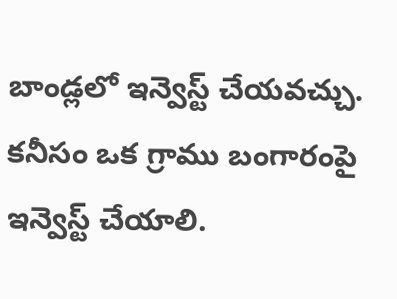బాండ్లలో ఇన్వెస్ట్ చేయవచ్చు. కనీసం ఒక గ్రాము బంగారంపై ఇన్వెస్ట్ చేయాలి.